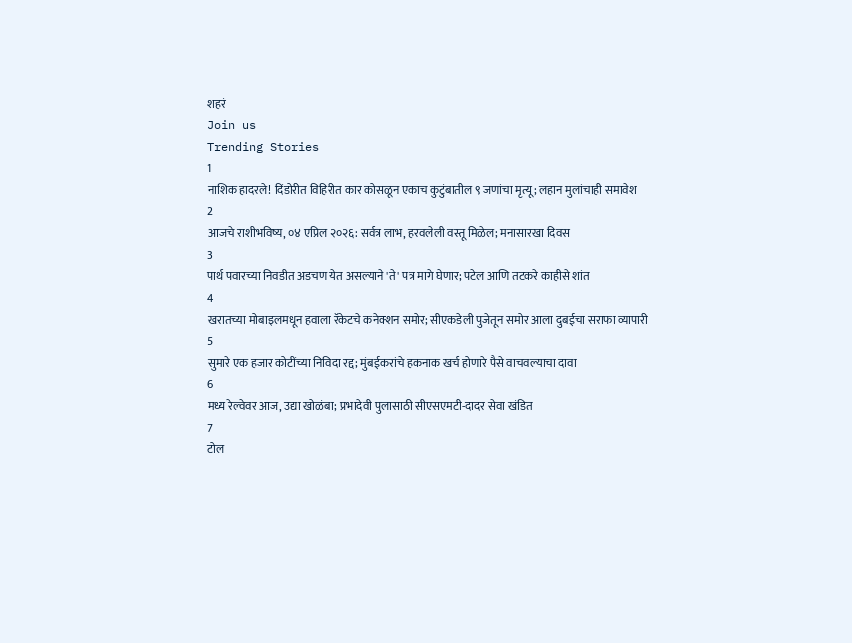शहरं
Join us
Trending Stories
1
नाशिक हादरले! दिंडोरीत विहिरीत कार कोसळून एकाच कुटुंबातील ९ जणांचा मृत्यू; लहान मुलांचाही समावेश
2
आजचे राशीभविष्य, ०४ एप्रिल २०२६: सर्वत्र लाभ, हरवलेली वस्तू मिळेल; मनासारखा दिवस
3
पार्थ पवारच्या निवडीत अडचण येत असल्याने 'ते' पत्र मागे घेणार; पटेल आणि तटकरे काहीसे शांत
4
खरातच्या मोबाइलमधून हवाला रॅकेटचे कनेक्शन समोर; सीएकडेली पुजेतून समोर आला दुबईचा सराफा व्यापारी
5
सुमारे एक हजार कोटींच्या निविदा रद्द; मुंबईकरांचे हकनाक खर्च होणारे पैसे वाचवल्याचा दावा
6
मध्य रेल्वेवर आज, उद्या खोळंबा; प्रभादेवी पुलासाठी सीएसएमटी-दादर सेवा खंडित
7
टोल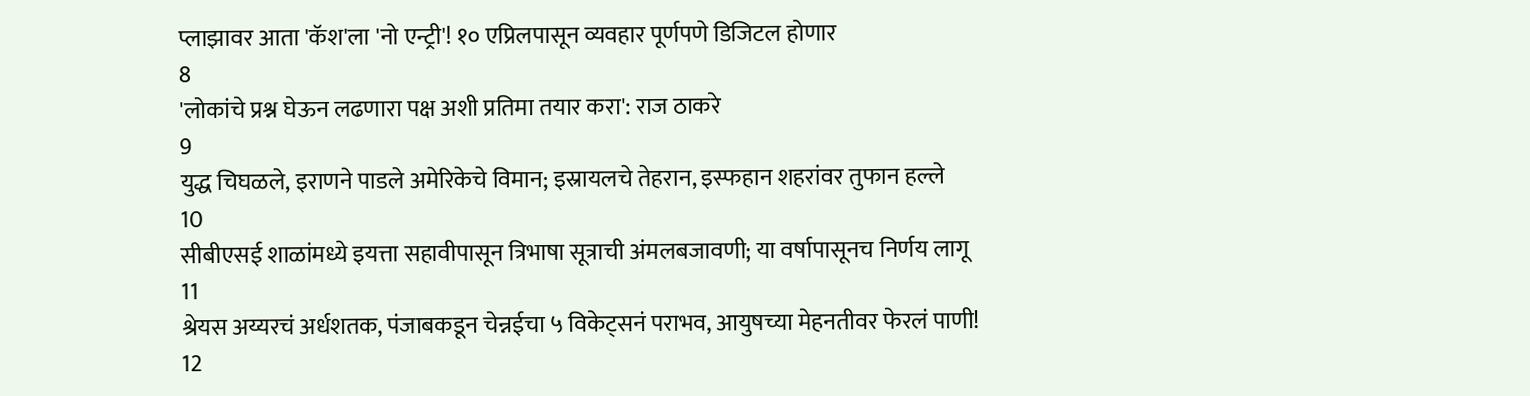प्लाझावर आता 'कॅश'ला 'नो एन्ट्री'! १० एप्रिलपासून व्यवहार पूर्णपणे डिजिटल होणार
8
'लोकांचे प्रश्न घेऊन लढणारा पक्ष अशी प्रतिमा तयार करा': राज ठाकरे
9
युद्ध चिघळले, इराणने पाडले अमेरिकेचे विमान; इस्रायलचे तेहरान, इस्फहान शहरांवर तुफान हल्ले
10
सीबीएसई शाळांमध्ये इयत्ता सहावीपासून त्रिभाषा सूत्राची अंमलबजावणी; या वर्षापासूनच निर्णय लागू
11
श्रेयस अय्यरचं अर्धशतक, पंजाबकडून चेन्नईचा ५ विकेट्सनं पराभव, आयुषच्या मेहनतीवर फेरलं पाणी!
12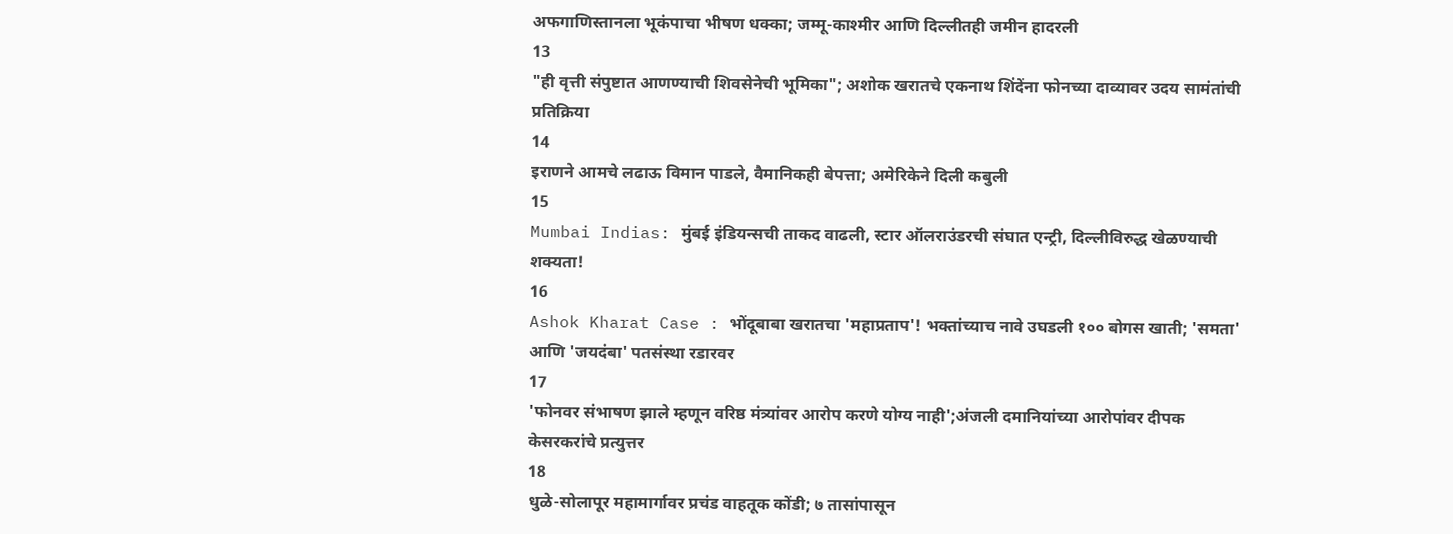अफगाणिस्तानला भूकंपाचा भीषण धक्का; जम्मू-काश्मीर आणि दिल्लीतही जमीन हादरली
13
"ही वृत्ती संपुष्टात आणण्याची शिवसेनेची भूमिका"; अशोक खरातचे एकनाथ शिंदेंना फोनच्या दाव्यावर उदय सामंतांची प्रतिक्रिया
14
इराणने आमचे लढाऊ विमान पाडले, वैमानिकही बेपत्ता; अमेरिकेने दिली कबुली
15
Mumbai Indias: मुंबई इंडियन्सची ताकद वाढली, स्टार ऑलराउंडरची संघात एन्ट्री, दिल्लीविरुद्ध खेळण्याची शक्यता!
16
Ashok Kharat Case : भोंदूबाबा खरातचा 'महाप्रताप'! भक्तांच्याच नावे उघडली १०० बोगस खाती; 'समता' आणि 'जयदंबा' पतसंस्था रडारवर
17
'फोनवर संभाषण झाले म्हणून वरिष्ठ मंत्र्यांवर आरोप करणे योग्य नाही';अंजली दमानियांच्या आरोपांवर दीपक केसरकरांचे प्रत्युत्तर
18
धुळे-सोलापूर महामार्गावर प्रचंड वाहतूक कोंडी; ७ तासांपासून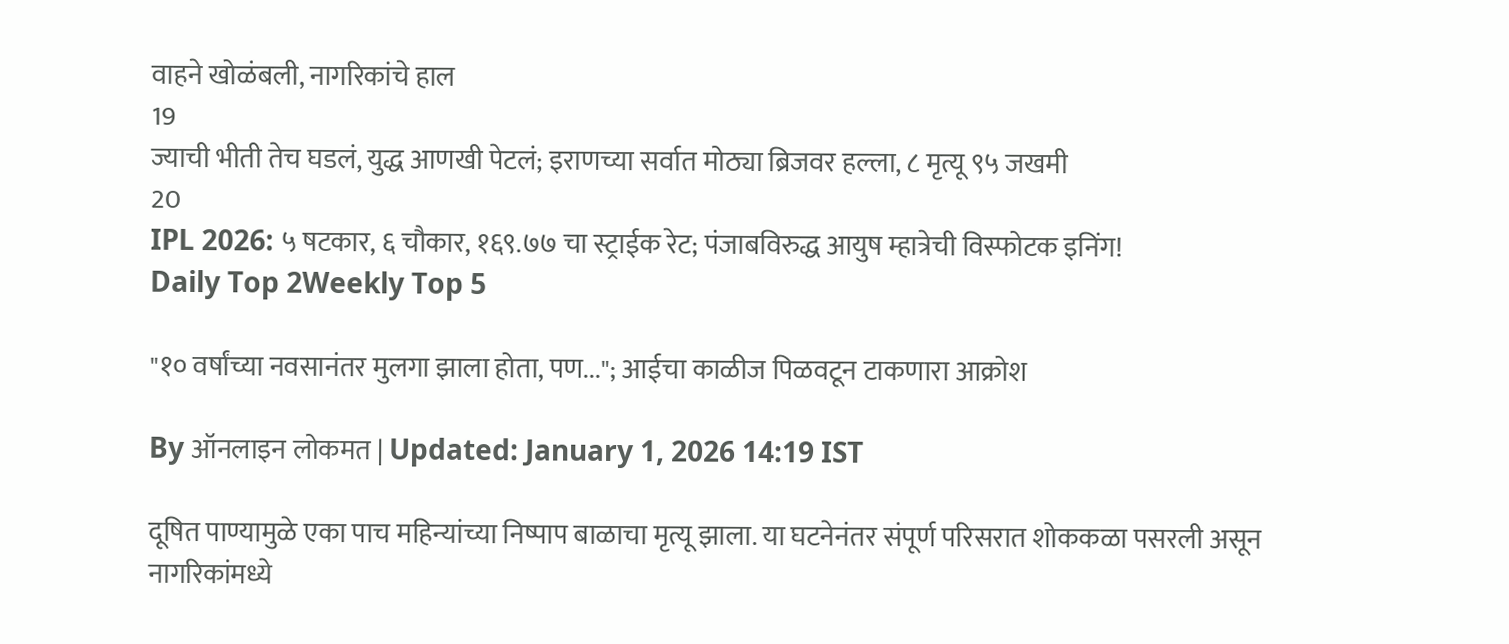वाहने खोळंबली, नागरिकांचे हाल
19
ज्याची भीती तेच घडलं, युद्ध आणखी पेटलं; इराणच्या सर्वात मोठ्या ब्रिजवर हल्ला, ८ मृत्यू ९५ जखमी
20
IPL 2026: ५ षटकार, ६ चौकार, १६९.७७ चा स्ट्राईक रेट; पंजाबविरुद्ध आयुष म्हात्रेची विस्फोटक इनिंग!
Daily Top 2Weekly Top 5

"१० वर्षांच्या नवसानंतर मुलगा झाला होता, पण..."; आईचा काळीज पिळवटून टाकणारा आक्रोश

By ऑनलाइन लोकमत | Updated: January 1, 2026 14:19 IST

दूषित पाण्यामुळे एका पाच महिन्यांच्या निष्पाप बाळाचा मृत्यू झाला. या घटनेनंतर संपूर्ण परिसरात शोककळा पसरली असून नागरिकांमध्ये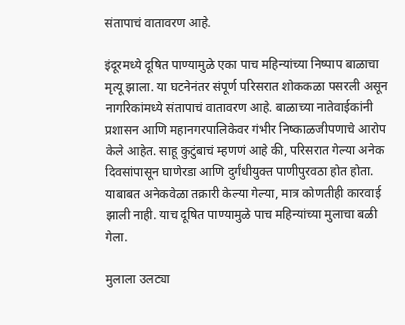संतापाचं वातावरण आहे.

इंदूरमध्ये दूषित पाण्यामुळे एका पाच महिन्यांच्या निष्पाप बाळाचा मृत्यू झाला. या घटनेनंतर संपूर्ण परिसरात शोककळा पसरली असून नागरिकांमध्ये संतापाचं वातावरण आहे. बाळाच्या नातेवाईकांनी प्रशासन आणि महानगरपालिकेवर गंभीर निष्काळजीपणाचे आरोप केले आहेत. साहू कुटुंबाचं म्हणणं आहे की, परिसरात गेल्या अनेक दिवसांपासून घाणेरडा आणि दुर्गंधीयुक्त पाणीपुरवठा होत होता. याबाबत अनेकवेळा तक्रारी केल्या गेल्या, मात्र कोणतीही कारवाई झाली नाही. याच दूषित पाण्यामुळे पाच महिन्यांच्या मुलाचा बळी गेला.

मुलाला उलट्या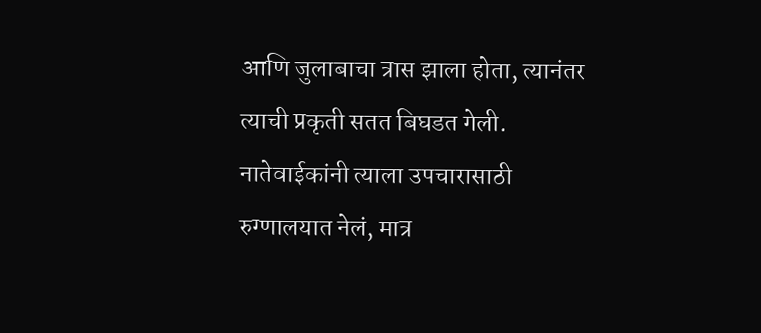आणि जुलाबाचा त्रास झाला होता, त्यानंतर त्याची प्रकृती सतत बिघडत गेली. नातेवाईकांनी त्याला उपचारासाठी रुग्णालयात नेलं, मात्र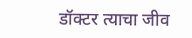डॉक्टर त्याचा जीव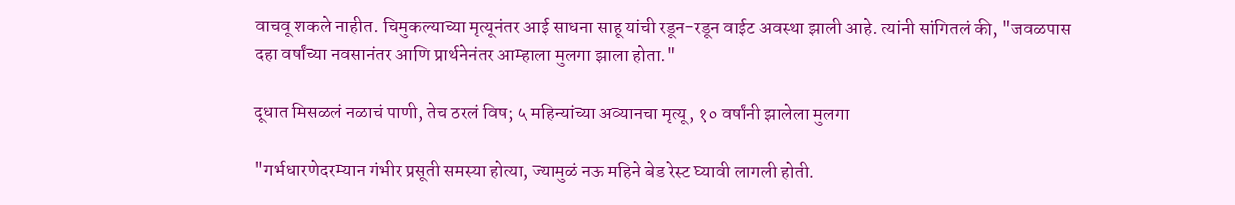वाचवू शकले नाहीत. चिमुकल्याच्या मृत्यूनंतर आई साधना साहू यांची रडून-रडून वाईट अवस्था झाली आहे. त्यांनी सांगितलं की, "जवळपास दहा वर्षांच्या नवसानंतर आणि प्रार्थनेनंतर आम्हाला मुलगा झाला होता."

दूधात मिसळलं नळाचं पाणी, तेच ठरलं विष; ५ महिन्यांच्या अव्यानचा मृत्यू, १० वर्षांनी झालेला मुलगा

"गर्भधारणेदरम्यान गंभीर प्रसूती समस्या होत्या, ज्यामुळं नऊ महिने बेड रेस्ट घ्यावी लागली होती.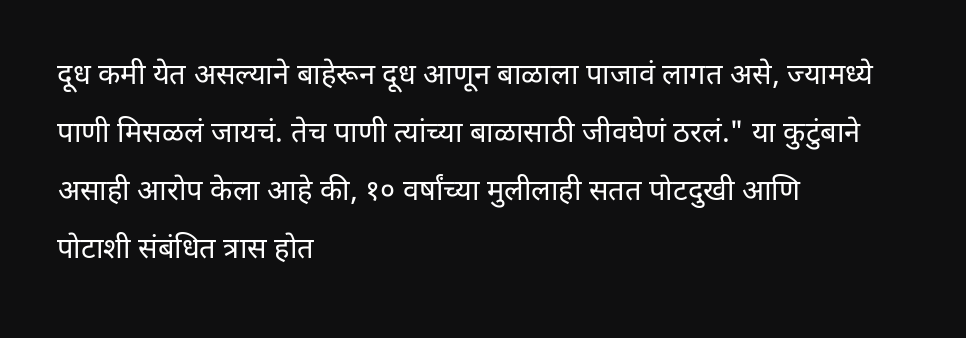दूध कमी येत असल्याने बाहेरून दूध आणून बाळाला पाजावं लागत असे, ज्यामध्ये पाणी मिसळलं जायचं. तेच पाणी त्यांच्या बाळासाठी जीवघेणं ठरलं." या कुटुंबाने असाही आरोप केला आहे की, १० वर्षांच्या मुलीलाही सतत पोटदुखी आणि पोटाशी संबंधित त्रास होत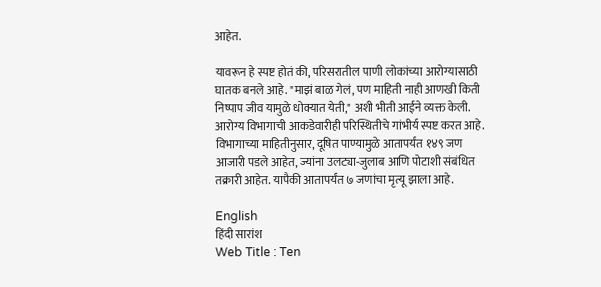आहेत.

यावरून हे स्पष्ट होतं की, परिसरातील पाणी लोकांच्या आरोग्यासाठी घातक बनले आहे. "माझं बाळ गेलं, पण माहिती नाही आणखी किती निष्पाप जीव यामुळे धोक्यात येती," अशी भीती आईने व्यक्त केली. आरोग्य विभागाची आकडेवारीही परिस्थितीचे गांभीर्य स्पष्ट करत आहे. विभागाच्या माहितीनुसार, दूषित पाण्यामुळे आतापर्यंत १४९ जण आजारी पडले आहेत, ज्यांना उलट्या-जुलाब आणि पोटाशी संबंधित तक्रारी आहेत. यापैकी आतापर्यंत ७ जणांचा मृत्यू झाला आहे.

English
हिंदी सारांश
Web Title : Ten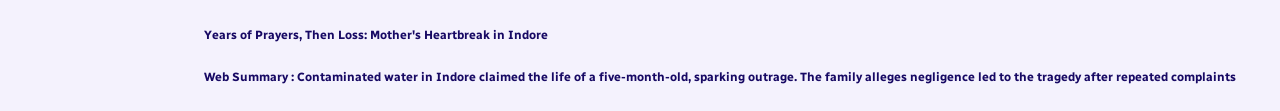Years of Prayers, Then Loss: Mother's Heartbreak in Indore

Web Summary : Contaminated water in Indore claimed the life of a five-month-old, sparking outrage. The family alleges negligence led to the tragedy after repeated complaints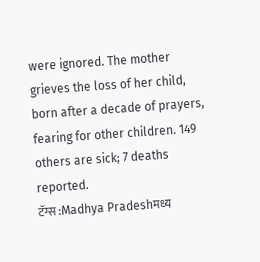were ignored. The mother grieves the loss of her child, born after a decade of prayers, fearing for other children. 149 others are sick; 7 deaths reported.
टॅग्स :Madhya Pradeshमध्य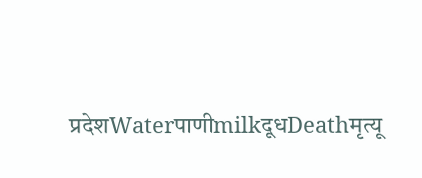प्रदेशWaterपाणीmilkदूधDeathमृत्यू